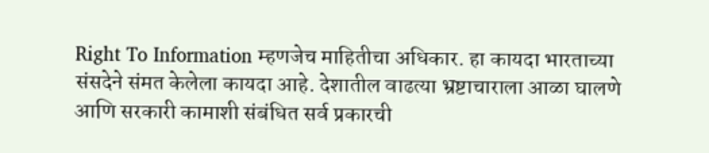Right To Information म्हणजेच माहितीचा अधिकार. हा कायदा भारताच्या संसदेने संमत केलेला कायदा आहे. देशातील वाढत्या भ्रष्टाचाराला आळा घालणे आणि सरकारी कामाशी संबंधित सर्व प्रकारची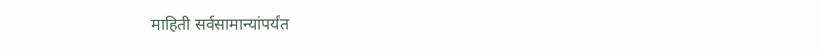माहिती सर्वसामान्यांपर्यंत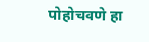पोहोचवणे हा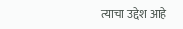त्याचा उद्देश आहे